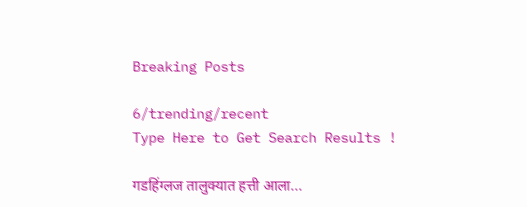Breaking Posts

6/trending/recent
Type Here to Get Search Results !

गडहिंग्लज तालुक्यात हत्ती आला...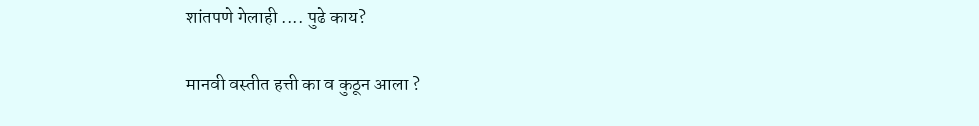शांतपणे गेलाही .... पुढे काय?

मानवी वस्तीत हत्ती का व कुठून आला ?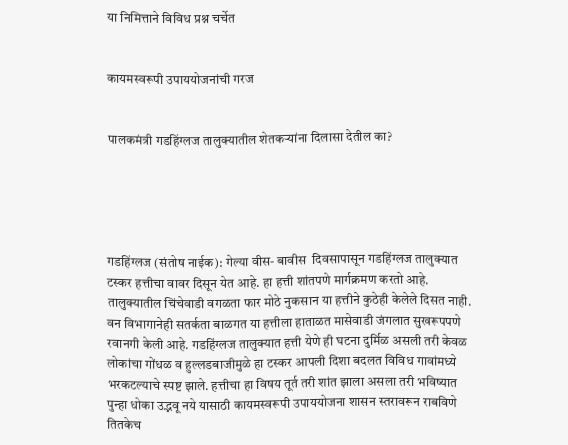या निमित्ताने विविध प्रश्न चर्चेत


कायमस्वरूपी उपाययोजनांची गरज


पालकमंत्री गडहिंग्लज तालुक्यातील शेतकऱ्यांना दिलासा देतील का?





गडहिंग्लज (संतोष नाईक): गेल्या वीस- बावीस  दिवसापासून गडहिंग्लज तालुक्यात टस्कर हत्तीचा वावर दिसून येत आहे. हा हत्ती शांतपणे मार्गक्रमण करतो आहे. तालुक्यातील चिंचेवाडी वगळता फार मोठे नुकसान या हत्तीने कुठेही केलेले दिसत नाही. वन विभागानेही सतर्कता बाळगत या हत्तीला हाताळत मासेवाडी जंगलात सुखरूपपणे रवानगी केली आहे. गडहिंग्लज तालुक्यात हत्ती येणे ही घटना दुर्मिळ असली तरी केवळ लोकांचा गोंधळ व हुल्लडबाजीमुळे हा टस्कर आपली दिशा बदलत विविध गावांमध्ये भरकटल्याचे स्पष्ट झाले. हत्तीचा हा विषय तूर्त तरी शांत झाला असला तरी भविष्यात पुन्हा धोका उद्भवू नये यासाठी कायमस्वरूपी उपाययोजना शासन स्तरावरून राबविणे तितकेच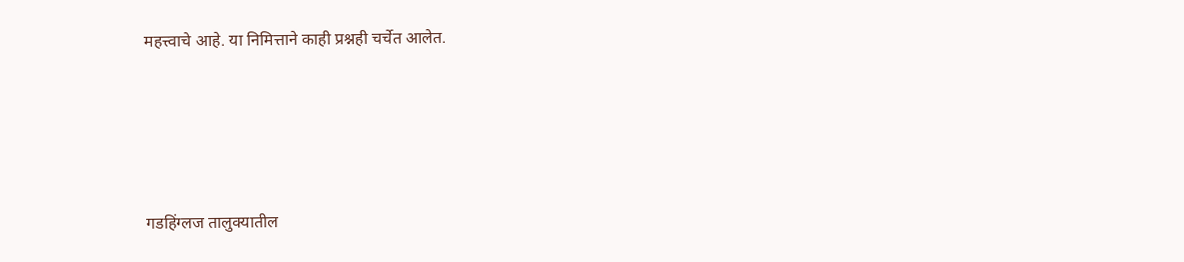महत्त्वाचे आहे. या निमित्ताने काही प्रश्नही चर्चेत आलेत.




गडहिंग्लज तालुक्यातील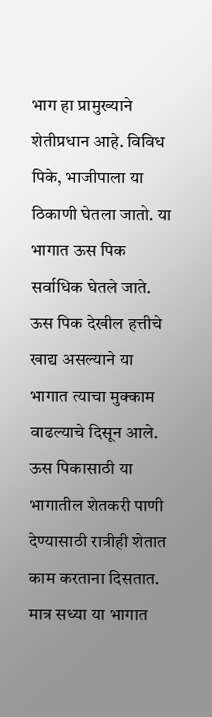भाग हा प्रामुख्याने शेतीप्रधान आहे. विविध पिके, भाजीपाला या ठिकाणी घेतला जातो. या भागात ऊस पिक सर्वाधिक घेतले जाते. ऊस पिक देखील हत्तीचे खाद्य असल्याने या भागात त्याचा मुक्काम वाढल्याचे दिसून आले. ऊस पिकासाठी या भागातील शेतकरी पाणी देण्यासाठी रात्रीही शेतात काम करताना दिसतात. मात्र सध्या या भागात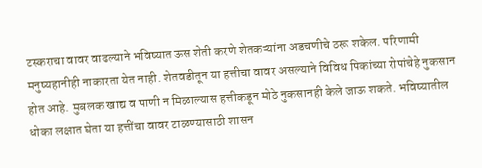टस्कराचा वावर वाढल्याने भविष्यात ऊस शेती करणे शेतकऱ्यांना अडचणीचे ठरू शकेल. परिणामी मनुष्यहानीही नाकारता येत नाही. शेतवडीतून या हत्तीचा वावर असल्याने विविध पिकांच्या रोपांचेहे नुकसान होत आहे. मुबलक खाद्य व पाणी न मिळाल्यास हत्तीकडून मोठे नुकसानही केले जाऊ शकते. भविष्यातील धोका लक्षात घेता या हत्तींचा वावर टाळण्यासाठी शासन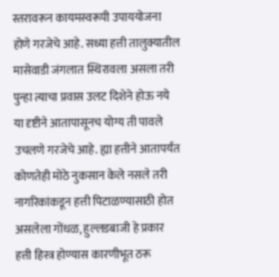स्तरावरून कायमस्वरूपी उपाययोजना होणे गरजेचे आहे. सध्या हत्ती तालुक्यातील मासेवाडी जंगलात स्थिरावला असला तरी पुन्हा त्याचा प्रवास उलट दिशेने होऊ नये या दृष्टीने आतापासूनच योग्य ती पावले उचलणे गरजेचे आहे. ह्या हत्तीने आतापर्यंत कोणतेही मोठे नुकसान केले नसले तरी नागरिकांकडून हत्ती पिटाळण्यासाठी होत असलेला गोंधळ, हुल्लडबाजी हे प्रकार हत्ती हिस्त्र होण्यास कारणीभूत ठरू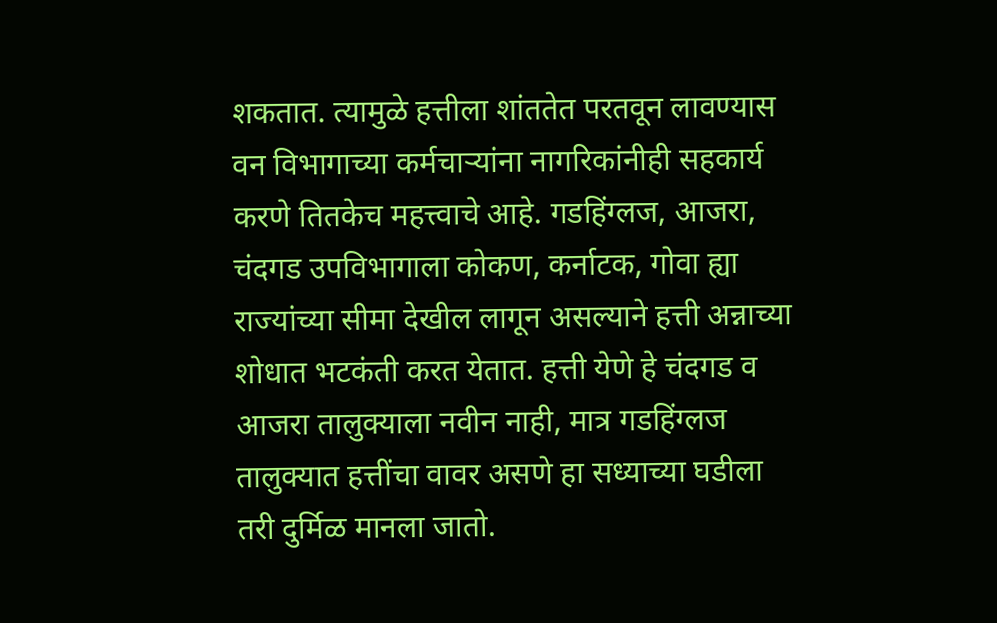शकतात. त्यामुळे हत्तीला शांततेत परतवून लावण्यास वन विभागाच्या कर्मचाऱ्यांना नागरिकांनीही सहकार्य करणे तितकेच महत्त्वाचे आहे. गडहिंग्लज, आजरा, चंदगड उपविभागाला कोकण, कर्नाटक, गोवा ह्या राज्यांच्या सीमा देखील लागून असल्याने हत्ती अन्नाच्या शोधात भटकंती करत येतात. हत्ती येणे हे चंदगड व आजरा तालुक्याला नवीन नाही, मात्र गडहिंग्लज तालुक्यात हत्तींचा वावर असणे हा सध्याच्या घडीला तरी दुर्मिळ मानला जातो.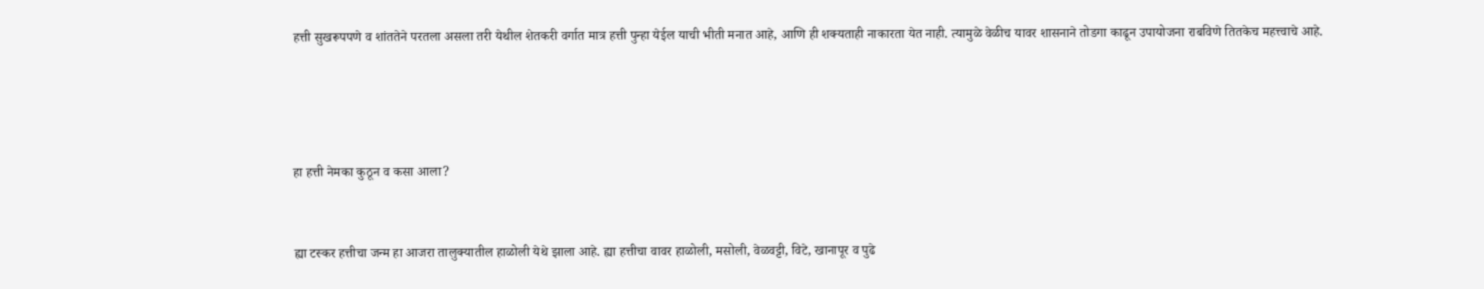हत्ती सुखरूपपणे व शांततेने परतला असला तरी येथील शेतकरी वर्गात मात्र हत्ती पुन्हा येईल याची भीती मनात आहे, आणि ही शक्यताही नाकारता येत नाही. त्यामुळे वेळीच यावर शासनाने तोडगा काढून उपायोजना राबविणे तितकेच महत्त्वाचे आहे.




हा हत्ती नेमका कुठून व कसा आला?


ह्या टस्कर हत्तीचा जन्म हा आजरा तालुक्यातील हाळोली येथे झाला आहे. ह्या हत्तीचा वावर हाळोली, मसोली, वेळवट्टी, विटे, खानापूर व पुढे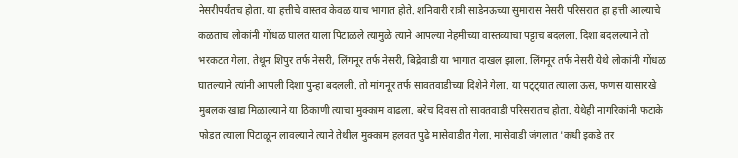नेसरीपर्यंतच होता. या हत्तीचे वास्तव केवळ याच भागात होते. शनिवारी रात्री साडेनऊच्या सुमारास नेसरी परिसरात हा हत्ती आल्याचे कळताच लोकांनी गोंधळ घालत याला पिटाळले त्यामुळे त्याने आपल्या नेहमीच्या वास्तव्याचा पट्टाच बदलला. दिशा बदलल्याने तो भरकटत गेला. तेथून शिपुर तर्फ नेसरी, लिंगनूर तर्फ नेसरी, बिद्रेवाडी या भागात दाखल झाला. लिंगनूर तर्फ नेसरी येथे लोकांनी गोंधळ घातल्याने त्यांनी आपली दिशा पुन्हा बदलली. तो मांगनूर तर्फ सावतवाडीच्या दिशेने गेला. या पट्ट्यात त्याला ऊस, फणस यासारखे मुबलक खाद्य मिळाल्याने या ठिकाणी त्याचा मुक्काम वाढला. बरेच दिवस तो सावतवाडी परिसरातच होता. येथेही नागरिकांनी फटाके फोडत त्याला पिटाळून लावल्याने त्याने तेथील मुक्काम हलवत पुढे मासेवाडीत गेला. मासेवाडी जंगलात 'कधी इकडे तर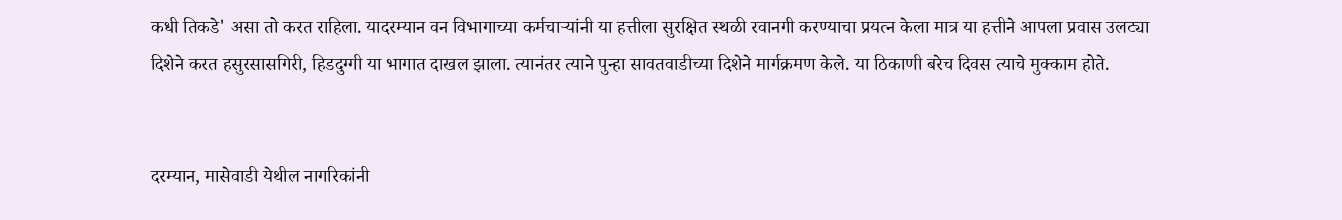कधी तिकडे' असा तो करत राहिला. यादरम्यान वन विभागाच्या कर्मचाऱ्यांनी या हत्तीला सुरक्षित स्थळी रवानगी करण्याचा प्रयत्न केला मात्र या हत्तीने आपला प्रवास उलट्या दिशेने करत हसुरसासगिरी, हिडदुग्गी या भागात दाखल झाला. त्यानंतर त्याने पुन्हा सावतवाडीच्या दिशेने मार्गक्रमण केले. या ठिकाणी बरेच दिवस त्याचे मुक्काम होते.


दरम्यान, मासेवाडी येथील नागरिकांनी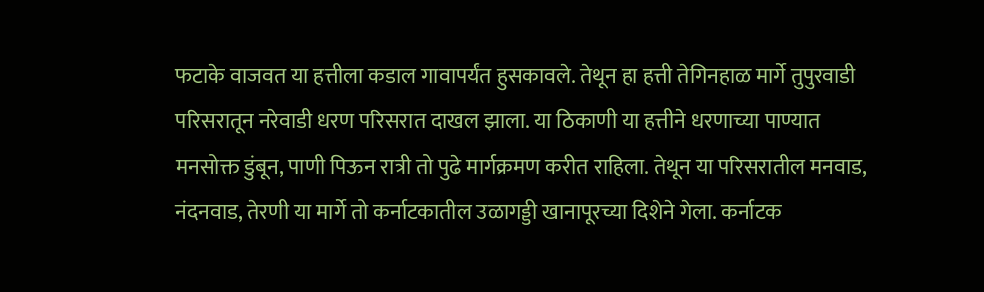फटाके वाजवत या हत्तीला कडाल गावापर्यंत हुसकावले. तेथून हा हत्ती तेगिनहाळ मार्गे तुपुरवाडी परिसरातून नरेवाडी धरण परिसरात दाखल झाला. या ठिकाणी या हत्तीने धरणाच्या पाण्यात मनसोक्त डुंबून, पाणी पिऊन रात्री तो पुढे मार्गक्रमण करीत राहिला. तेथून या परिसरातील मनवाड, नंदनवाड, तेरणी या मार्गे तो कर्नाटकातील उळागड्डी खानापूरच्या दिशेने गेला. कर्नाटक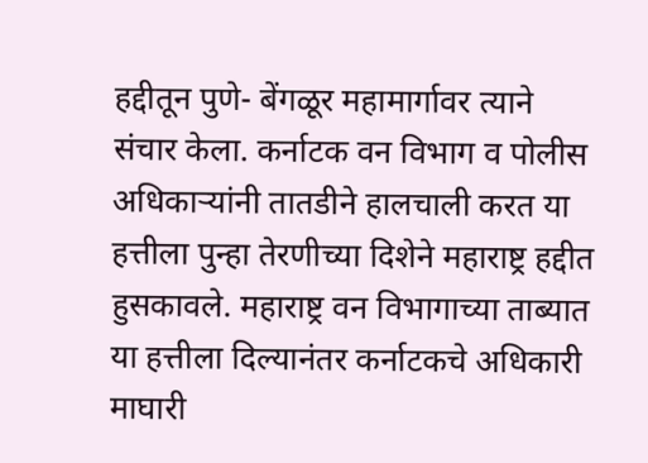हद्दीतून पुणे- बेंगळूर महामार्गावर त्याने संचार केला. कर्नाटक वन विभाग व पोलीस अधिकाऱ्यांनी तातडीने हालचाली करत या हत्तीला पुन्हा तेरणीच्या दिशेने महाराष्ट्र हद्दीत हुसकावले. महाराष्ट्र वन विभागाच्या ताब्यात या हत्तीला दिल्यानंतर कर्नाटकचे अधिकारी माघारी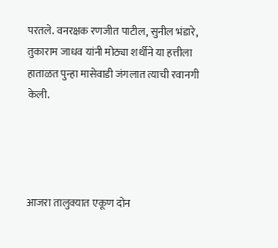परतले. वनरक्षक रणजीत पाटील, सुनील भंडारे, तुकाराम जाधव यांनी मोठ्या शर्थीने या हत्तीला हाताळत पुन्हा मासेवाडी जंगलात त्याची रवानगी केली.




आजरा तालुक्यात एकूण दोन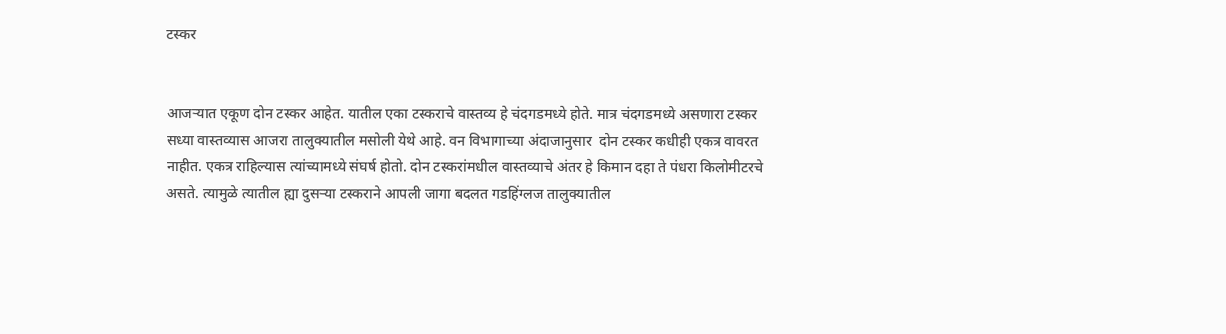टस्कर


आजऱ्यात एकूण दोन टस्कर आहेत. यातील एका टस्कराचे वास्तव्य हे चंदगडमध्ये होते. मात्र चंदगडमध्ये असणारा टस्कर सध्या वास्तव्यास आजरा तालुक्यातील मसोली येथे आहे. वन विभागाच्या अंदाजानुसार  दोन टस्कर कधीही एकत्र वावरत नाहीत. एकत्र राहिल्यास त्यांच्यामध्ये संघर्ष होतो. दोन टस्करांमधील वास्तव्याचे अंतर हे किमान दहा ते पंधरा किलोमीटरचे असते. त्यामुळे त्यातील ह्या दुसऱ्या टस्कराने आपली जागा बदलत गडहिंग्लज तालुक्यातील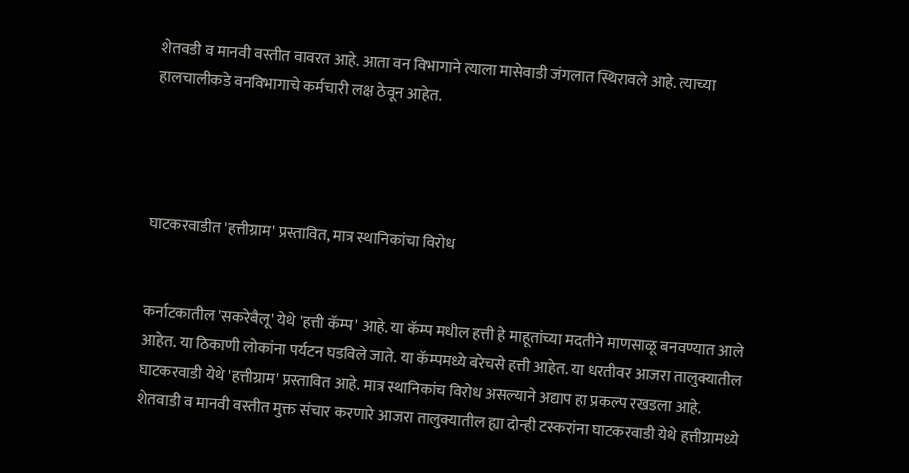शेतवडी व मानवी वस्तीत वावरत आहे. आता वन विभागाने त्याला मासेवाडी जंगलात स्थिरावले आहे. त्याच्या हालचालीकडे वनविभागाचे कर्मचारी लक्ष ठेवून आहेत.




घाटकरवाडीत 'हत्तीग्राम' प्रस्तावित, मात्र स्थानिकांचा विरोध


कर्नाटकातील 'सकरेबैलू' येथे 'हत्ती कॅम्प' आहे. या कॅम्प मधील हत्ती हे माहूतांच्या मदतीने माणसाळू बनवण्यात आले आहेत. या ठिकाणी लोकांना पर्यटन घडविले जाते. या कॅम्पमध्ये बरेचसे हत्ती आहेत. या धरतीवर आजरा तालुक्यातील घाटकरवाडी येथे 'हत्तीग्राम' प्रस्तावित आहे. मात्र स्थानिकांच विरोध असल्याने अद्याप हा प्रकल्प रखडला आहे. शेतवाडी व मानवी वस्तीत मुक्त संचार करणारे आजरा तालुक्यातील ह्या दोन्ही टस्करांना घाटकरवाडी येथे हत्तीग्रामध्ये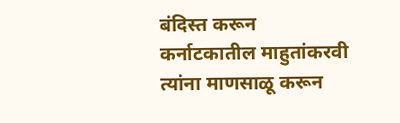बंदिस्त करून कर्नाटकातील माहुतांकरवी त्यांना माणसाळू करून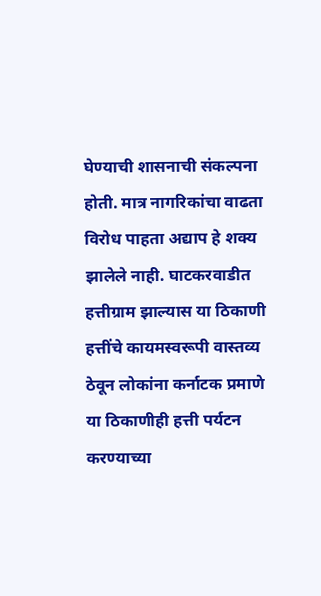घेण्याची शासनाची संकल्पना होती. मात्र नागरिकांचा वाढता विरोध पाहता अद्याप हे शक्य झालेले नाही. घाटकरवाडीत हत्तीग्राम झाल्यास या ठिकाणी हत्तींचे कायमस्वरूपी वास्तव्य ठेवून लोकांना कर्नाटक प्रमाणे या ठिकाणीही हत्ती पर्यटन  करण्याच्या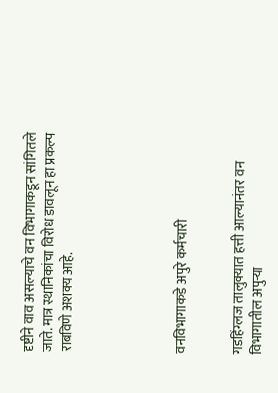दृष्टीने वाव असल्याचे वन विभागाकडून सांगितले जाते. मात्र स्थानिकांचा विरोध डावलून हा प्रकल्प राबविणे अशक्य आहे.





वनविभागाकडे अपुरे कर्मचारी


गडहिंग्लज तालुक्यात हत्ती आल्यानंतर वन विभागातील अपुऱ्या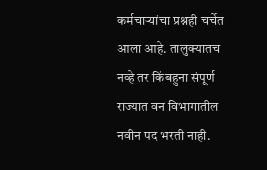कर्मचाऱ्यांचा प्रश्नही चर्चेत आला आहे. तालुक्यातच नव्हे तर किंबहुना संपूर्ण राज्यात वन विभागातील नवीन पद भरती नाही.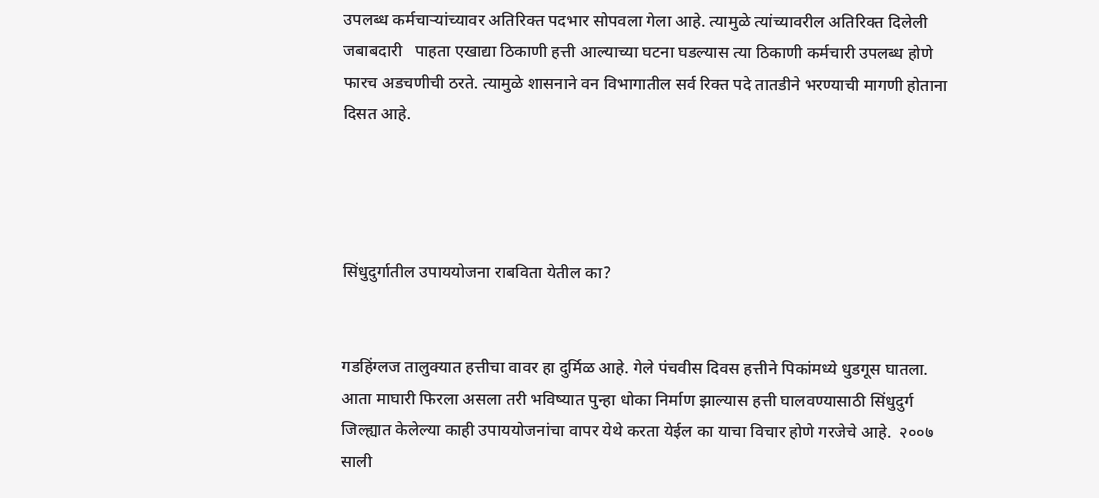उपलब्ध कर्मचाऱ्यांच्यावर अतिरिक्त पदभार सोपवला गेला आहे. त्यामुळे त्यांच्यावरील अतिरिक्त दिलेली जबाबदारी   पाहता एखाद्या ठिकाणी हत्ती आल्याच्या घटना घडल्यास त्या ठिकाणी कर्मचारी उपलब्ध होणे फारच अडचणीची ठरते. त्यामुळे शासनाने वन विभागातील सर्व रिक्त पदे तातडीने भरण्याची मागणी होताना दिसत आहे.




सिंधुदुर्गातील उपाययोजना राबविता येतील का?


गडहिंग्लज तालुक्यात हत्तीचा वावर हा दुर्मिळ आहे. गेले पंचवीस दिवस हत्तीने पिकांमध्ये धुडगूस घातला. आता माघारी फिरला असला तरी भविष्यात पुन्हा धोका निर्माण झाल्यास हत्ती घालवण्यासाठी सिंधुदुर्ग जिल्ह्यात केलेल्या काही उपाययोजनांचा वापर येथे करता येईल का याचा विचार होणे गरजेचे आहे.  २००७ साली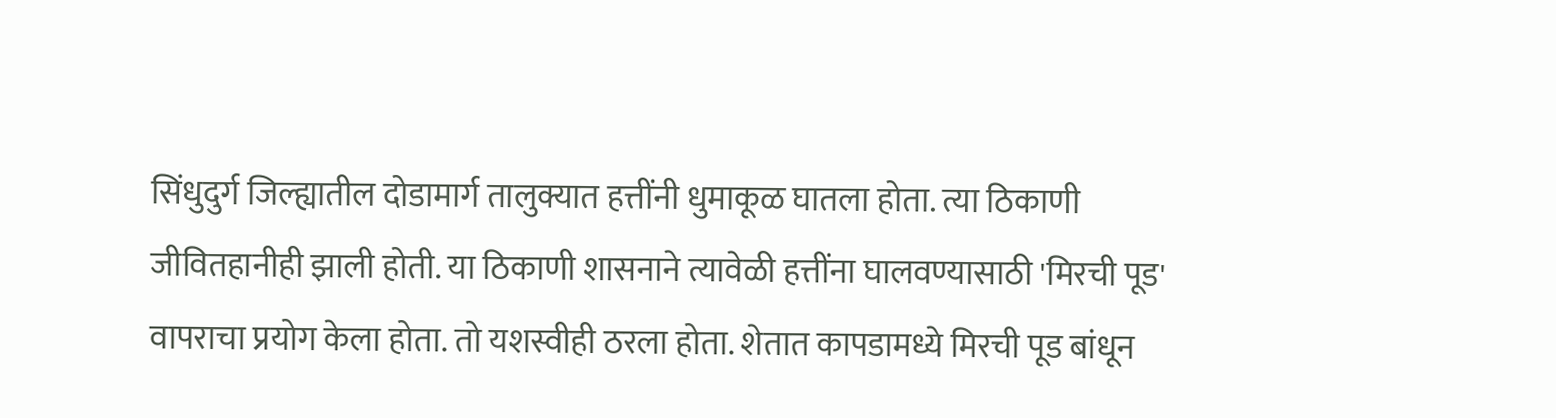सिंधुदुर्ग जिल्ह्यातील दोडामार्ग तालुक्यात हत्तींनी धुमाकूळ घातला होता. त्या ठिकाणी जीवितहानीही झाली होती. या ठिकाणी शासनाने त्यावेळी हत्तींना घालवण्यासाठी 'मिरची पूड' वापराचा प्रयोग केला होता. तो यशस्वीही ठरला होता. शेतात कापडामध्ये मिरची पूड बांधून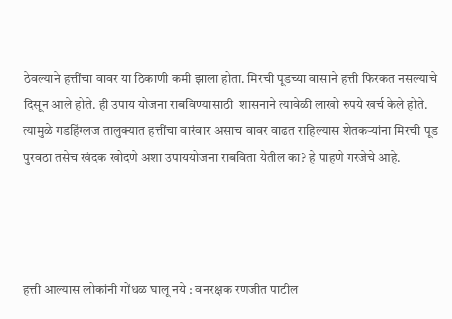ठेवल्याने हत्तींचा वावर या ठिकाणी कमी झाला होता. मिरची पूडच्या वासाने हत्ती फिरकत नसल्याचे दिसून आले होते. ही उपाय योजना राबविण्यासाठी  शासनाने त्यावेळी लाखो रुपये खर्च केले होते. त्यामुळे गडहिंग्लज तालुक्यात हत्तींचा वारंवार असाच वावर वाढत राहिल्यास शेतकऱ्यांना मिरची पूड पुरवठा तसेच खंदक खोदणे अशा उपाययोजना राबविता येतील का? हे पाहणे गरजेचे आहे.




हत्ती आल्यास लोकांनी गोंधळ घालू नये : वनरक्षक रणजीत पाटील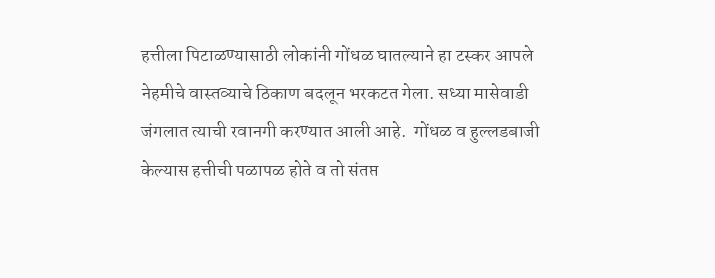हत्तीला पिटाळण्यासाठी लोकांनी गोंधळ घातल्याने हा टस्कर आपले नेहमीचे वास्तव्याचे ठिकाण बदलून भरकटत गेला. सध्या मासेवाडी जंगलात त्याची रवानगी करण्यात आली आहे.  गोंधळ व हुल्लडबाजी केल्यास हत्तीची पळापळ होते व तो संतप्त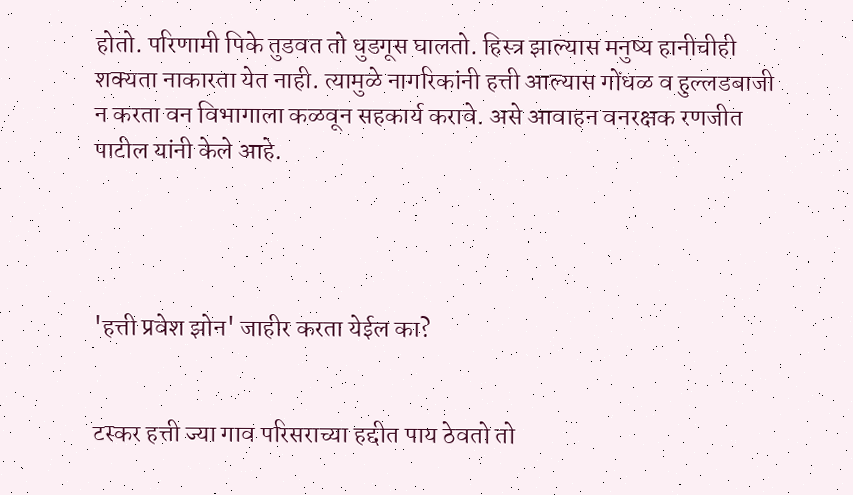होतो. परिणामी पिके तुडवत तो धुडगूस घालतो. हिस्त्र झाल्यास मनुष्य हानीचीही शक्यता नाकारता येत नाही. त्यामुळे नागरिकांनी हत्ती आल्यास गोंधळ व हुल्लडबाजी न करता वन विभागाला कळवून सहकार्य करावे. असे आवाहन वनरक्षक रणजीत पाटील यांनी केले आहे.




'हत्ती प्रवेश झोन' जाहीर करता येईल का?


टस्कर हत्ती ज्या गाव परिसराच्या हद्दीत पाय ठेवतो तो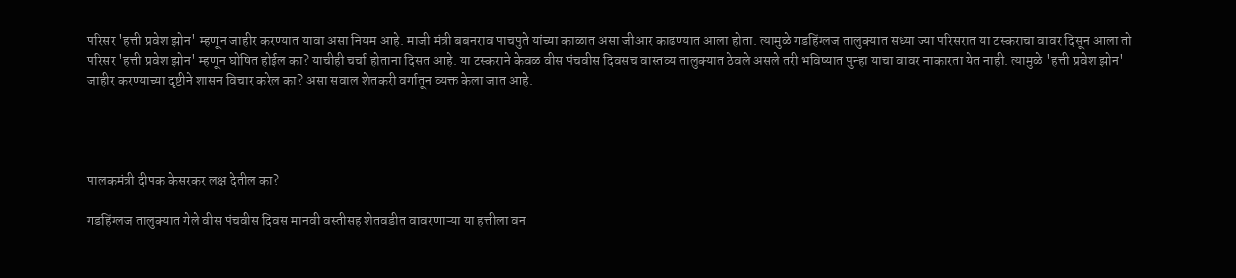परिसर 'हत्ती प्रवेश झोन' म्हणून जाहीर करण्यात यावा असा नियम आहे. माजी मंत्री बबनराव पाचपुते यांच्या काळात असा जीआर काढण्यात आला होता. त्यामुळे गडहिंग्लज तालुक्यात सध्या ज्या परिसरात या टस्कराचा वावर दिसून आला तो परिसर 'हत्ती प्रवेश झोन' म्हणून घोषित होईल का? याचीही चर्चा होताना दिसत आहे. या टस्कराने केवळ वीस पंचवीस दिवसच वास्तव्य तालुक्यात ठेवले असले तरी भविष्यात पुन्हा याचा वावर नाकारता येत नाही. त्यामुळे 'हत्ती प्रवेश झोन' जाहीर करण्याच्या दृष्टीने शासन विचार करेल का? असा सवाल शेतकरी वर्गातून व्यक्त केला जात आहे.




पालकमंत्री दीपक केसरकर लक्ष देतील का?

गडहिंग्लज तालुक्यात गेले वीस पंचवीस दिवस मानवी वस्तीसह शेतवडीत वावरणाऱ्या या हत्तीला वन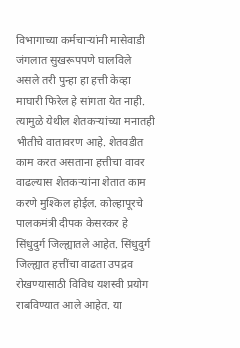विभागाच्या कर्मचाऱ्यांनी मासेवाडी जंगलात सुखरूपपणे घालविले असले तरी पुन्हा हा हत्ती केव्हा माघारी फिरेल हे सांगता येत नाही. त्यामुळे येथील शेतकऱ्यांच्या मनातही भीतीचे वातावरण आहे. शेतवडीत काम करत असताना हत्तीचा वावर वाढल्यास शेतकऱ्यांना शेतात काम करणे मुश्किल होईल. कोल्हापूरचे पालकमंत्री दीपक केसरकर हे सिंधुदुर्ग जिल्ह्यातले आहेत. सिंधुदुर्ग जिल्ह्यात हत्तींचा वाढता उपद्रव रोखण्यासाठी विविध यशस्वी प्रयोग राबविण्यात आले आहेत. या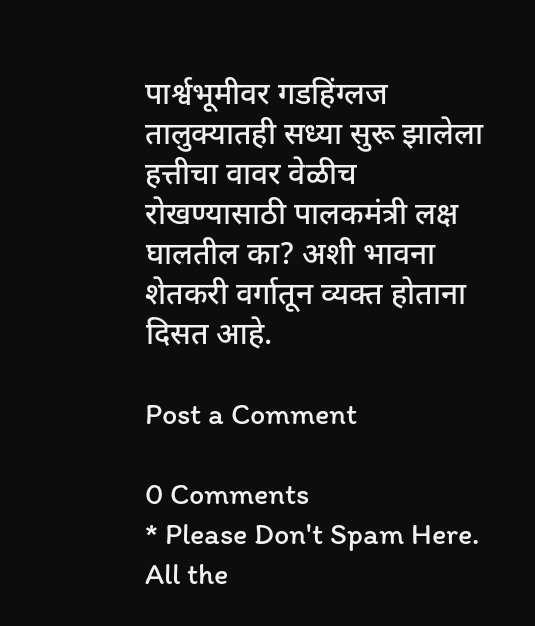पार्श्वभूमीवर गडहिंग्लज तालुक्यातही सध्या सुरू झालेला हत्तीचा वावर वेळीच रोखण्यासाठी पालकमंत्री लक्ष घालतील का? अशी भावना शेतकरी वर्गातून व्यक्त होताना दिसत आहे.

Post a Comment

0 Comments
* Please Don't Spam Here. All the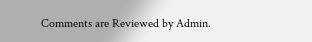Comments are Reviewed by Admin.